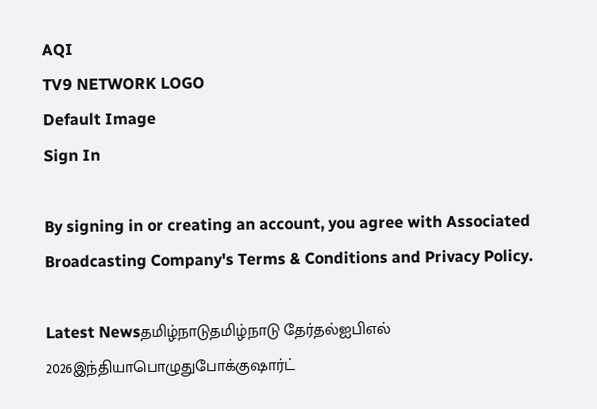AQI
TV9 NETWORK LOGO
Default Image
Sign In

By signing in or creating an account, you agree with Associated Broadcasting Company's Terms & Conditions and Privacy Policy.

Latest Newsதமிழ்நாடுதமிழ்நாடு தேர்தல்ஐபிஎல் 2026இந்தியாபொழுதுபோக்குஷார்ட்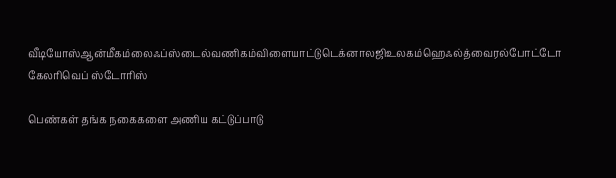வீடியோஸ்ஆன்மீகம்லைஃப்ஸ்டைல்வணிகம்விளையாட்டுடெக்னாலஜிஉலகம்ஹெஃல்த்வைரல்போட்டோ கேலரிவெப் ஸ்டோரிஸ்

பெண்கள் தங்க நகைகளை அணிய கட்டுப்பாடு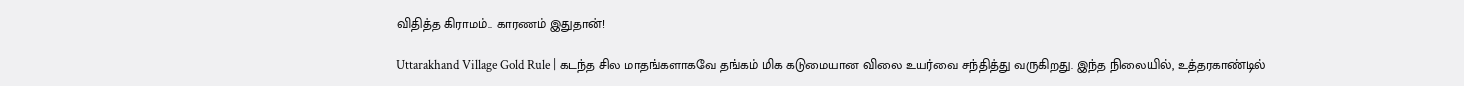விதித்த கிராமம்.. காரணம் இதுதான்!

Uttarakhand Village Gold Rule | கடந்த சில மாதங்களாகவே தங்கம் மிக கடுமையான விலை உயர்வை சந்தித்து வருகிறது. இந்த நிலையில், உத்தரகாண்டில்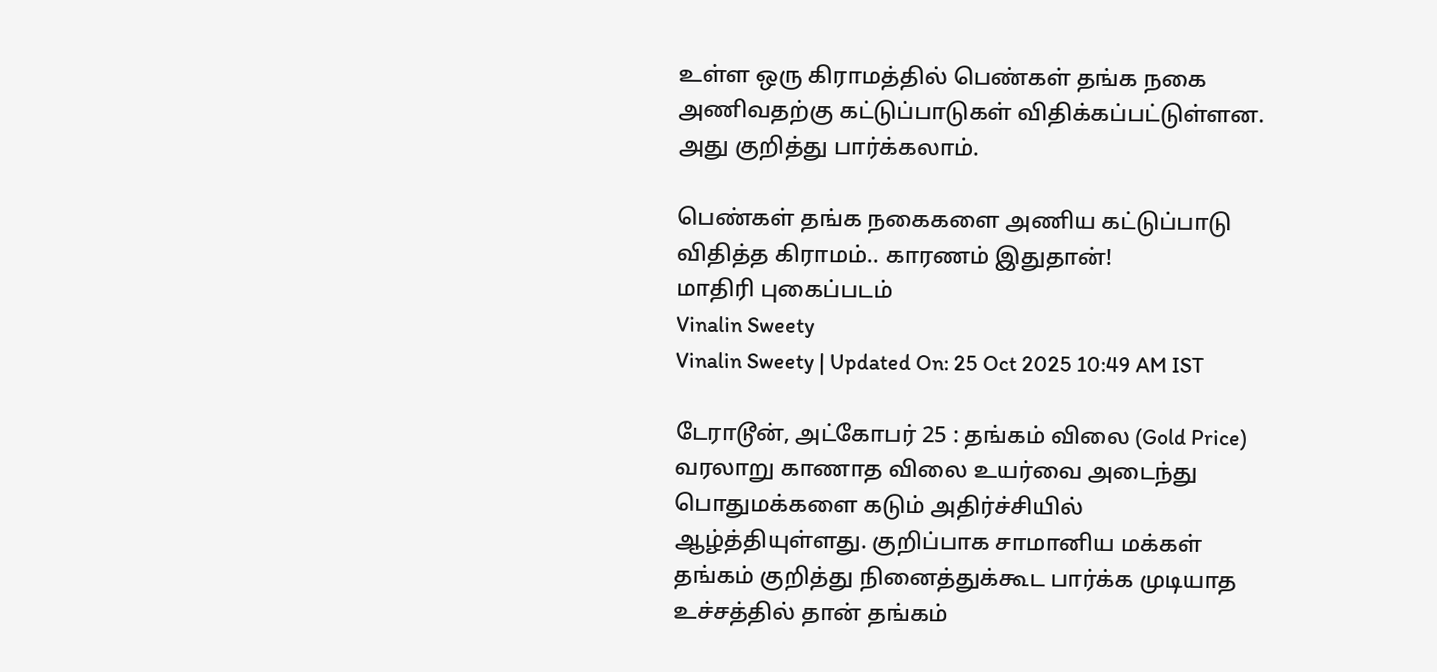உள்ள ஒரு கிராமத்தில் பெண்கள் தங்க நகை அணிவதற்கு கட்டுப்பாடுகள் விதிக்கப்பட்டுள்ளன. அது குறித்து பார்க்கலாம்.

பெண்கள் தங்க நகைகளை அணிய கட்டுப்பாடு விதித்த கிராமம்.. காரணம் இதுதான்!
மாதிரி புகைப்படம்
Vinalin Sweety
Vinalin Sweety | Updated On: 25 Oct 2025 10:49 AM IST

டேராடூன், அட்கோபர் 25 : தங்கம் விலை (Gold Price) வரலாறு காணாத விலை உயர்வை அடைந்து பொதுமக்களை கடும் அதிர்ச்சியில் ஆழ்த்தியுள்ளது. குறிப்பாக சாமானிய மக்கள் தங்கம் குறித்து நினைத்துக்கூட பார்க்க முடியாத உச்சத்தில் தான் தங்கம்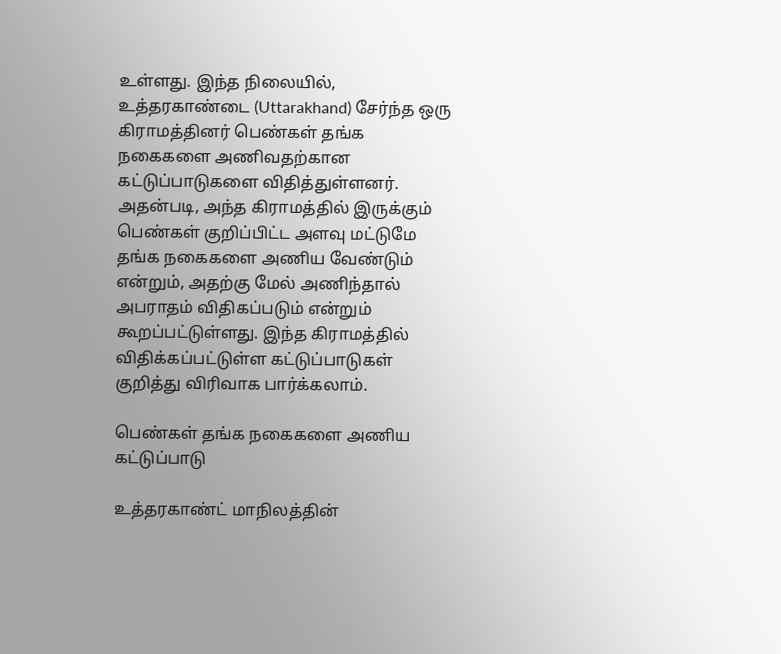உள்ளது. இந்த நிலையில், உத்தரகாண்டை (Uttarakhand) சேர்ந்த ஒரு கிராமத்தினர் பெண்கள் தங்க நகைகளை அணிவதற்கான கட்டுப்பாடுகளை விதித்துள்ளனர். அதன்படி, அந்த கிராமத்தில் இருக்கும் பெண்கள் குறிப்பிட்ட அளவு மட்டுமே தங்க நகைகளை அணிய வேண்டும் என்றும், அதற்கு மேல் அணிந்தால் அபராதம் விதிகப்படும் என்றும் கூறப்பட்டுள்ளது. இந்த கிராமத்தில் விதிக்கப்பட்டுள்ள கட்டுப்பாடுகள் குறித்து விரிவாக பார்க்கலாம்.

பெண்கள் தங்க நகைகளை அணிய கட்டுப்பாடு

உத்தரகாண்ட் மாநிலத்தின்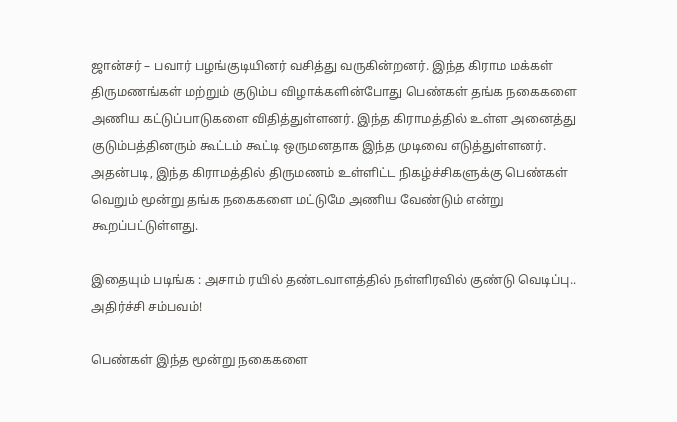ஜான்சர் – பவார் பழங்குடியினர் வசித்து வருகின்றனர். இந்த கிராம மக்கள் திருமணங்கள் மற்றும் குடும்ப விழாக்களின்போது பெண்கள் தங்க நகைகளை அணிய கட்டுப்பாடுகளை விதித்துள்ளனர். இந்த கிராமத்தில் உள்ள அனைத்து குடும்பத்தினரும் கூட்டம் கூட்டி ஒருமனதாக இந்த முடிவை எடுத்துள்ளனர். அதன்படி, இந்த கிராமத்தில் திருமணம் உள்ளிட்ட நிகழ்ச்சிகளுக்கு பெண்கள் வெறும் மூன்று தங்க நகைகளை மட்டுமே அணிய வேண்டும் என்று கூறப்பட்டுள்ளது.

இதையும் படிங்க : அசாம் ரயில் தண்டவாளத்தில் நள்ளிரவில் குண்டு வெடிப்பு.. அதிர்ச்சி சம்பவம்!

பெண்கள் இந்த மூன்று நகைகளை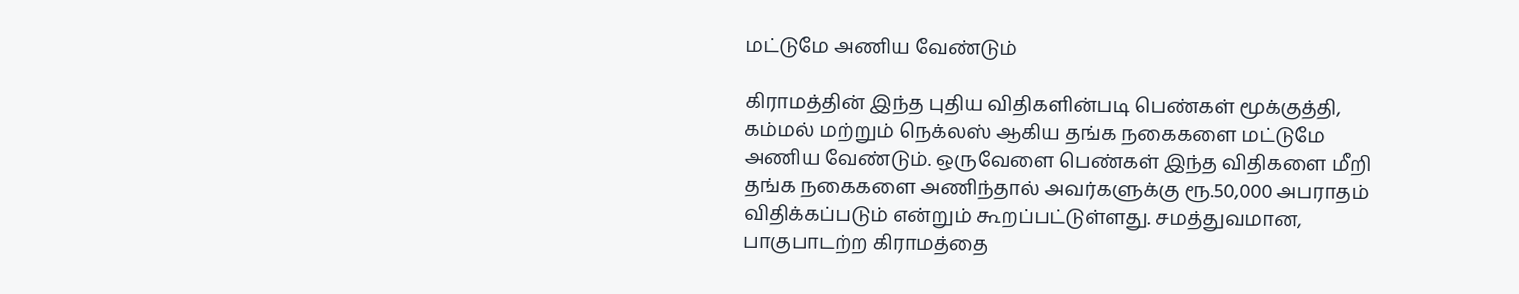மட்டுமே அணிய வேண்டும்

கிராமத்தின் இந்த புதிய விதிகளின்படி பெண்கள் மூக்குத்தி, கம்மல் மற்றும் நெக்லஸ் ஆகிய தங்க நகைகளை மட்டுமே அணிய வேண்டும். ஒருவேளை பெண்கள் இந்த விதிகளை மீறி தங்க நகைகளை அணிந்தால் அவர்களுக்கு ரூ.50,000 அபராதம் விதிக்கப்படும் என்றும் கூறப்பட்டுள்ளது. சமத்துவமான, பாகுபாடற்ற கிராமத்தை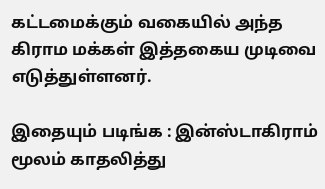கட்டமைக்கும் வகையில் அந்த கிராம மக்கள் இத்தகைய முடிவை எடுத்துள்ளனர்.

இதையும் படிங்க : இன்ஸ்டாகிராம் மூலம் காதலித்து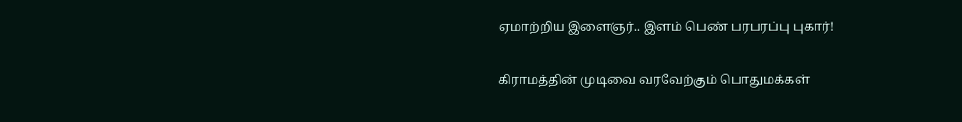ஏமாற்றிய இளைஞர்.. இளம் பெண் பரபரப்பு புகார்!

கிராமத்தின் முடிவை வரவேற்கும் பொதுமக்கள்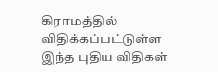கிராமத்தில் விதிக்கப்பட்டுள்ள இந்த புதிய விதிகள்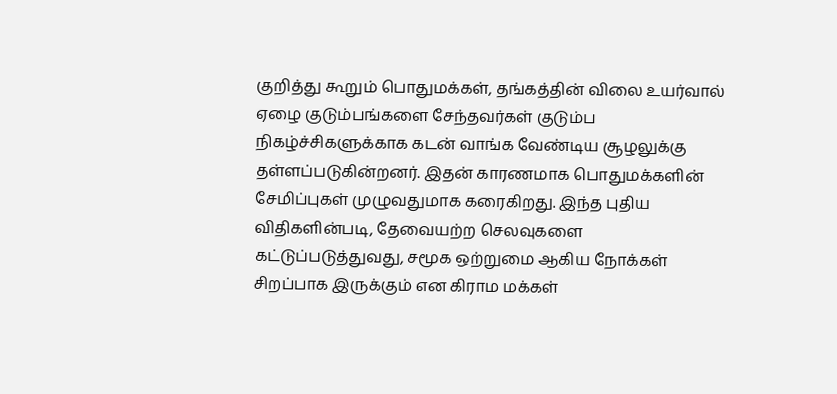குறித்து கூறும் பொதுமக்கள், தங்கத்தின் விலை உயர்வால் ஏழை குடும்பங்களை சேந்தவர்கள் குடும்ப நிகழ்ச்சிகளுக்காக கடன் வாங்க வேண்டிய சூழலுக்கு தள்ளப்படுகின்றனர். இதன் காரணமாக பொதுமக்களின் சேமிப்புகள் முழுவதுமாக கரைகிறது. இந்த புதிய விதிகளின்படி, தேவையற்ற செலவுகளை கட்டுப்படுத்துவது, சமூக ஒற்றுமை ஆகிய நோக்கள் சிறப்பாக இருக்கும் என கிராம மக்கள்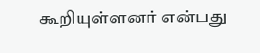கூறியுள்ளனர் என்பது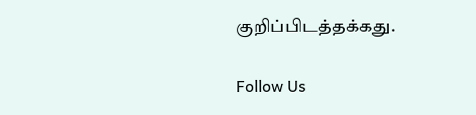குறிப்பிடத்தக்கது.

Follow Us